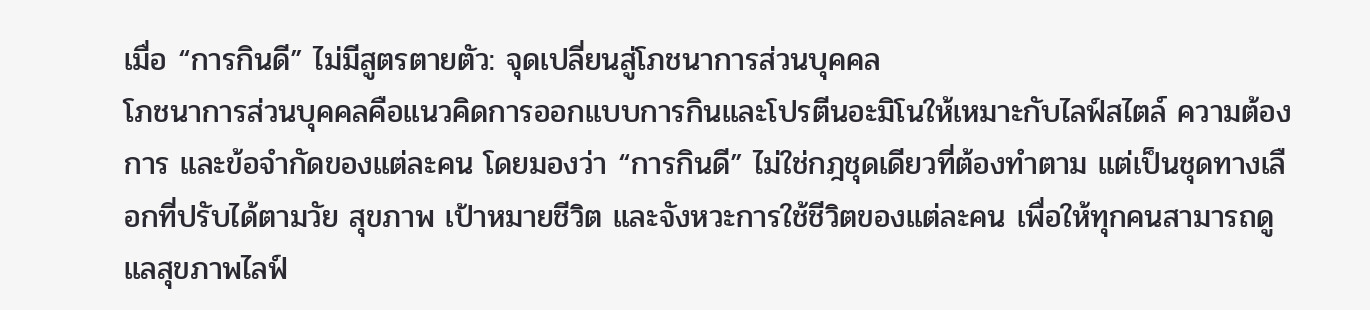เมื่อ “การกินดี” ไม่มีสูตรตายตัว: จุดเปลี่ยนสู่โภชนาการส่วนบุคคล
โภชนาการส่วนบุคคลคือแนวคิดการออกแบบการกินและโปรตีนอะมิโนให้เหมาะกับไลฟ์สไตล์ ความต้องการ และข้อจำกัดของแต่ละคน โดยมองว่า “การกินดี” ไม่ใช่กฎชุดเดียวที่ต้องทำตาม แต่เป็นชุดทางเลือกที่ปรับได้ตามวัย สุขภาพ เป้าหมายชีวิต และจังหวะการใช้ชีวิตของแต่ละคน เพื่อให้ทุกคนสามารถดูแลสุขภาพไลฟ์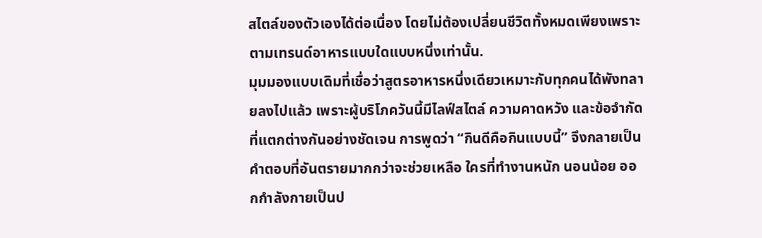สไตล์ของตัวเองได้ต่อเนื่อง โดยไม่ต้องเปลี่ยนชีวิตทั้งหมดเพียงเพราะตามเทรนด์อาหารแบบใดแบบหนึ่งเท่านั้น.
มุมมองแบบเดิมที่เชื่อว่าสูตรอาหารหนึ่งเดียวเหมาะกับทุกคนได้พังทลายลงไปแล้ว เพราะผู้บริโภควันนี้มีไลฟ์สไตล์ ความคาดหวัง และข้อจำกัดที่แตกต่างกันอย่างชัดเจน การพูดว่า “กินดีคือกินแบบนี้” จึงกลายเป็นคำตอบที่อันตรายมากกว่าจะช่วยเหลือ ใครที่ทำงานหนัก นอนน้อย ออกกำลังกายเป็นป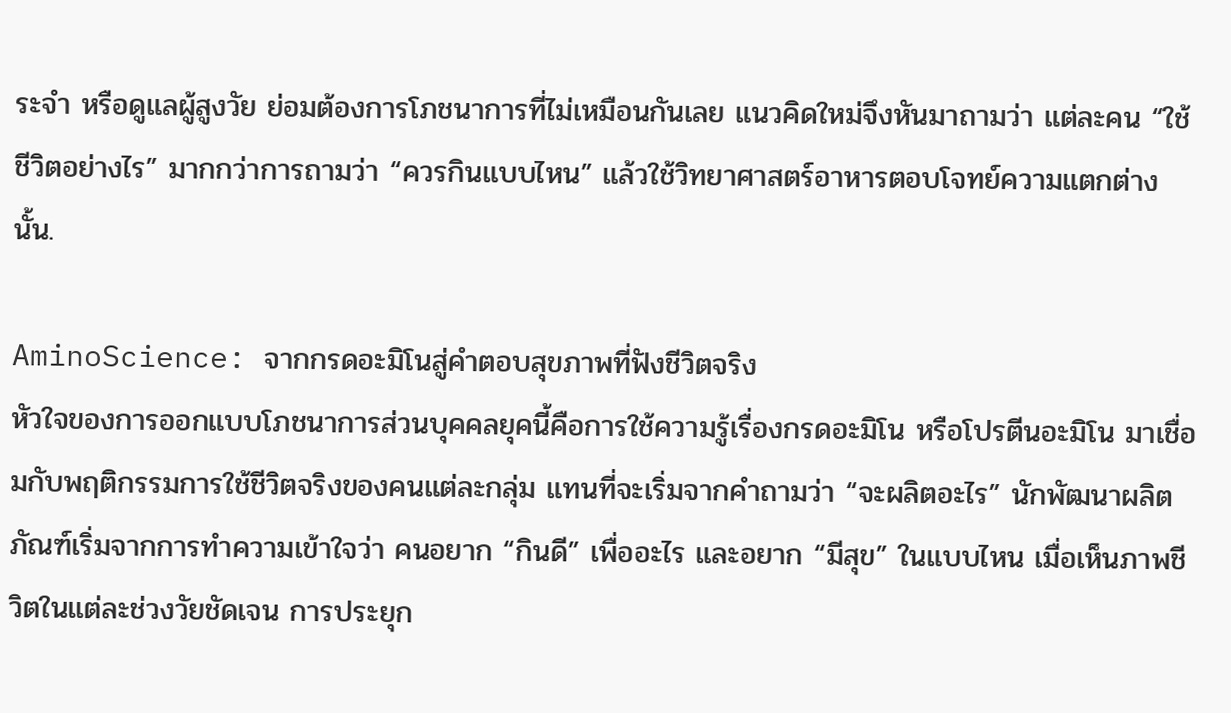ระจำ หรือดูแลผู้สูงวัย ย่อมต้องการโภชนาการที่ไม่เหมือนกันเลย แนวคิดใหม่จึงหันมาถามว่า แต่ละคน “ใช้ชีวิตอย่างไร” มากกว่าการถามว่า “ควรกินแบบไหน” แล้วใช้วิทยาศาสตร์อาหารตอบโจทย์ความแตกต่างนั้น.

AminoScience: จากกรดอะมิโนสู่คำตอบสุขภาพที่ฟังชีวิตจริง
หัวใจของการออกแบบโภชนาการส่วนบุคคลยุคนี้คือการใช้ความรู้เรื่องกรดอะมิโน หรือโปรตีนอะมิโน มาเชื่อมกับพฤติกรรมการใช้ชีวิตจริงของคนแต่ละกลุ่ม แทนที่จะเริ่มจากคำถามว่า “จะผลิตอะไร” นักพัฒนาผลิตภัณฑ์เริ่มจากการทำความเข้าใจว่า คนอยาก “กินดี” เพื่ออะไร และอยาก “มีสุข” ในแบบไหน เมื่อเห็นภาพชีวิตในแต่ละช่วงวัยชัดเจน การประยุก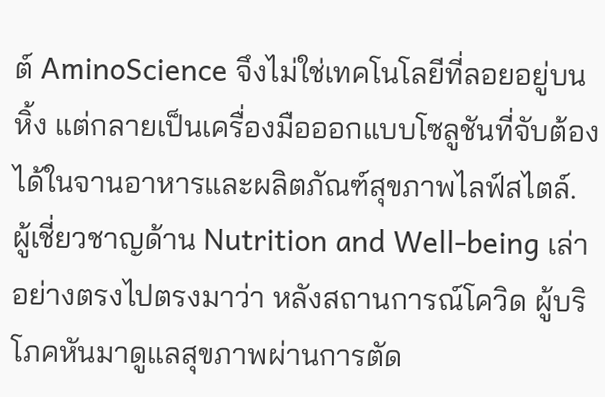ต์ AminoScience จึงไม่ใช่เทคโนโลยีที่ลอยอยู่บนหิ้ง แต่กลายเป็นเครื่องมือออกแบบโซลูชันที่จับต้องได้ในจานอาหารและผลิตภัณฑ์สุขภาพไลฟ์สไตล์.
ผู้เชี่ยวชาญด้าน Nutrition and Well-being เล่าอย่างตรงไปตรงมาว่า หลังสถานการณ์โควิด ผู้บริโภคหันมาดูแลสุขภาพผ่านการตัด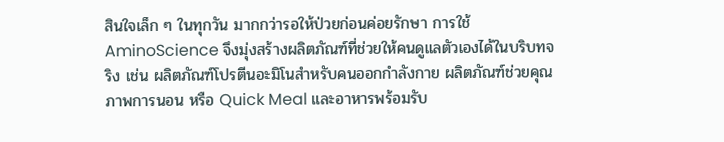สินใจเล็ก ๆ ในทุกวัน มากกว่ารอให้ป่วยก่อนค่อยรักษา การใช้ AminoScience จึงมุ่งสร้างผลิตภัณฑ์ที่ช่วยให้คนดูแลตัวเองได้ในบริบทจริง เช่น ผลิตภัณฑ์โปรตีนอะมิโนสำหรับคนออกกำลังกาย ผลิตภัณฑ์ช่วยคุณภาพการนอน หรือ Quick Meal และอาหารพร้อมรับ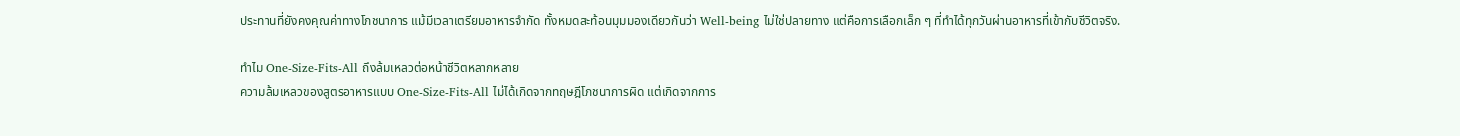ประทานที่ยังคงคุณค่าทางโภชนาการ แม้มีเวลาเตรียมอาหารจำกัด ทั้งหมดสะท้อนมุมมองเดียวกันว่า Well-being ไม่ใช่ปลายทาง แต่คือการเลือกเล็ก ๆ ที่ทำได้ทุกวันผ่านอาหารที่เข้ากับชีวิตจริง.

ทำไม One-Size-Fits-All ถึงล้มเหลวต่อหน้าชีวิตหลากหลาย
ความล้มเหลวของสูตรอาหารแบบ One-Size-Fits-All ไม่ได้เกิดจากทฤษฎีโภชนาการผิด แต่เกิดจากการ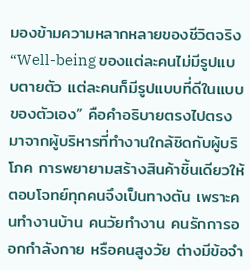มองข้ามความหลากหลายของชีวิตจริง “Well-being ของแต่ละคนไม่มีรูปแบบตายตัว แต่ละคนก็มีรูปแบบที่ดีในแบบของตัวเอง” คือคำอธิบายตรงไปตรงมาจากผู้บริหารที่ทำงานใกล้ชิดกับผู้บริโภค การพยายามสร้างสินค้าชิ้นเดียวให้ตอบโจทย์ทุกคนจึงเป็นทางตัน เพราะคนทำงานบ้าน คนวัยทำงาน คนรักการออกกำลังกาย หรือคนสูงวัย ต่างมีข้อจำ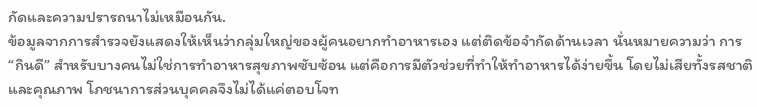กัดและความปรารถนาไม่เหมือนกัน.
ข้อมูลจากการสำรวจยังแสดงให้เห็นว่ากลุ่มใหญ่ของผู้คนอยากทำอาหารเอง แต่ติดข้อจำกัดด้านเวลา นั่นหมายความว่า การ “กินดี” สำหรับบางคนไม่ใช่การทำอาหารสุขภาพซับซ้อน แต่คือการมีตัวช่วยที่ทำให้ทำอาหารได้ง่ายขึ้น โดยไม่เสียทั้งรสชาติและคุณภาพ โภชนาการส่วนบุคคลจึงไม่ได้แค่ตอบโจท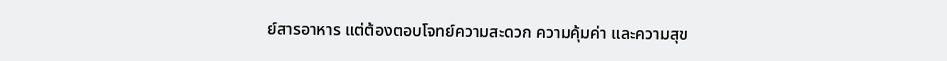ย์สารอาหาร แต่ต้องตอบโจทย์ความสะดวก ความคุ้มค่า และความสุข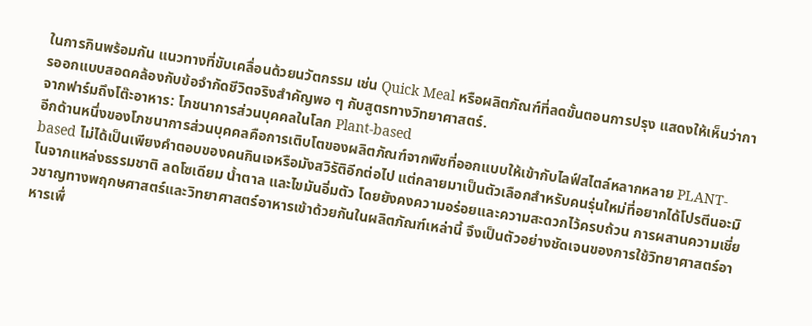ในการกินพร้อมกัน แนวทางที่ขับเคลื่อนด้วยนวัตกรรม เช่น Quick Meal หรือผลิตภัณฑ์ที่ลดขั้นตอนการปรุง แสดงให้เห็นว่าการออกแบบสอดคล้องกับข้อจำกัดชีวิตจริงสำคัญพอ ๆ กับสูตรทางวิทยาศาสตร์.
จากฟาร์มถึงโต๊ะอาหาร: โภชนาการส่วนบุคคลในโลก Plant-based
อีกด้านหนึ่งของโภชนาการส่วนบุคคลคือการเติบโตของผลิตภัณฑ์จากพืชที่ออกแบบให้เข้ากับไลฟ์สไตล์หลากหลาย PLANT-based ไม่ได้เป็นเพียงคำตอบของคนกินเจหรือมังสวิรัติอีกต่อไป แต่กลายมาเป็นตัวเลือกสำหรับคนรุ่นใหม่ที่อยากได้โปรตีนอะมิโนจากแหล่งธรรมชาติ ลดโซเดียม น้ำตาล และไขมันอิ่มตัว โดยยังคงความอร่อยและความสะดวกไว้ครบถ้วน การผสานความเชี่ยวชาญทางพฤกษศาสตร์และวิทยาศาสตร์อาหารเข้าด้วยกันในผลิตภัณฑ์เหล่านี้ จึงเป็นตัวอย่างชัดเจนของการใช้วิทยาศาสตร์อาหารเพื่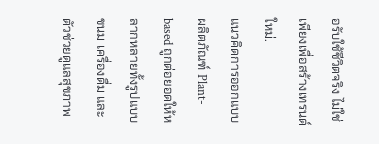อรับใช้ชีวิตจริง ไม่ใช่เพียงเพื่อสร้างเทรนด์ใหม่.
แนวคิดการออกแบบผลิตภัณฑ์ Plant-based ถูกต่อยอดให้หลากหลายทั้งรูปแบบขนม เครื่องดื่ม และตัวช่วยดูแลสุขภาพ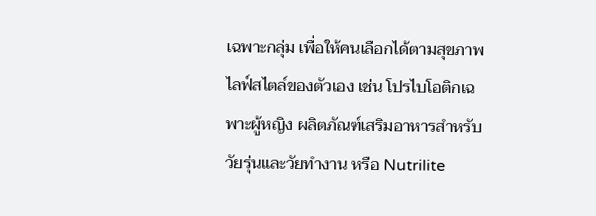เฉพาะกลุ่ม เพื่อให้คนเลือกได้ตามสุขภาพไลฟ์สไตล์ของตัวเอง เช่น โปรไบโอติกเฉพาะผู้หญิง ผลิตภัณฑ์เสริมอาหารสำหรับวัยรุ่นและวัยทำงาน หรือ Nutrilite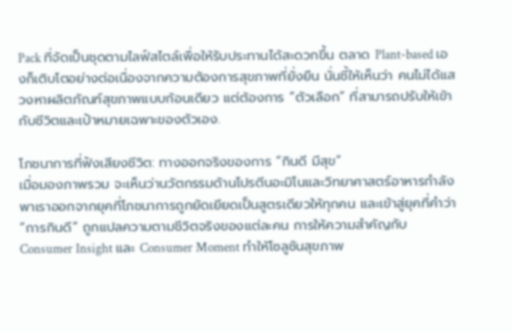Pack ที่จัดเป็นชุดตามไลฟ์สไตล์เพื่อให้รับประทานได้สะดวกขึ้น ตลาด Plant-based เองก็เติบโตอย่างต่อเนื่องจากความต้องการสุขภาพที่ยั่งยืน นั่นชี้ให้เห็นว่า คนไม่ได้แสวงหาผลิตภัณฑ์สุขภาพแบบก้อนเดียว แต่ต้องการ “ตัวเลือก” ที่สามารถปรับให้เข้ากับชีวิตและเป้าหมายเฉพาะของตัวเอง.

โภชนาการที่ฟังเสียงชีวิต: ทางออกจริงของการ “กินดี มีสุข”
เมื่อมองภาพรวม จะเห็นว่านวัตกรรมด้านโปรตีนอะมิโนและวิทยาศาสตร์อาหารกำลังพาเราออกจากยุคที่โภชนาการถูกยัดเยียดเป็นสูตรเดียวให้ทุกคน และเข้าสู่ยุคที่คำว่า “การกินดี” ถูกแปลความตามชีวิตจริงของแต่ละคน การให้ความสำคัญกับ Consumer Insight และ Consumer Moment ทำให้โซลูชันสุขภาพ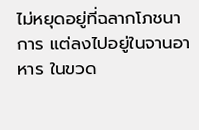ไม่หยุดอยู่ที่ฉลากโภชนาการ แต่ลงไปอยู่ในจานอาหาร ในขวด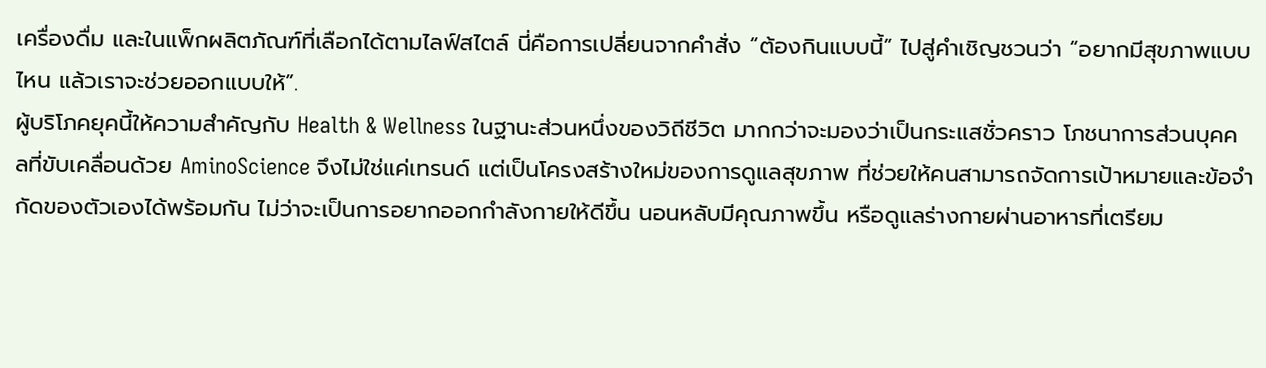เครื่องดื่ม และในแพ็กผลิตภัณฑ์ที่เลือกได้ตามไลฟ์สไตล์ นี่คือการเปลี่ยนจากคำสั่ง “ต้องกินแบบนี้” ไปสู่คำเชิญชวนว่า “อยากมีสุขภาพแบบไหน แล้วเราจะช่วยออกแบบให้”.
ผู้บริโภคยุคนี้ให้ความสำคัญกับ Health & Wellness ในฐานะส่วนหนึ่งของวิถีชีวิต มากกว่าจะมองว่าเป็นกระแสชั่วคราว โภชนาการส่วนบุคคลที่ขับเคลื่อนด้วย AminoScience จึงไม่ใช่แค่เทรนด์ แต่เป็นโครงสร้างใหม่ของการดูแลสุขภาพ ที่ช่วยให้คนสามารถจัดการเป้าหมายและข้อจำกัดของตัวเองได้พร้อมกัน ไม่ว่าจะเป็นการอยากออกกำลังกายให้ดีขึ้น นอนหลับมีคุณภาพขึ้น หรือดูแลร่างกายผ่านอาหารที่เตรียม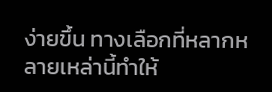ง่ายขึ้น ทางเลือกที่หลากหลายเหล่านี้ทำให้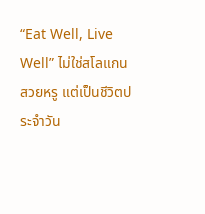“Eat Well, Live Well” ไม่ใช่สโลแกนสวยหรู แต่เป็นชีวิตประจำวัน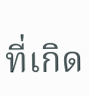ที่เกิด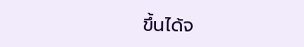ขึ้นได้จ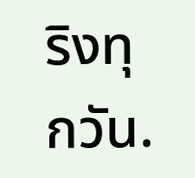ริงทุกวัน.